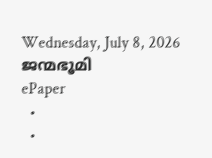Wednesday, July 8, 2026
ജന്മഭൂമി
ePaper
  •
  •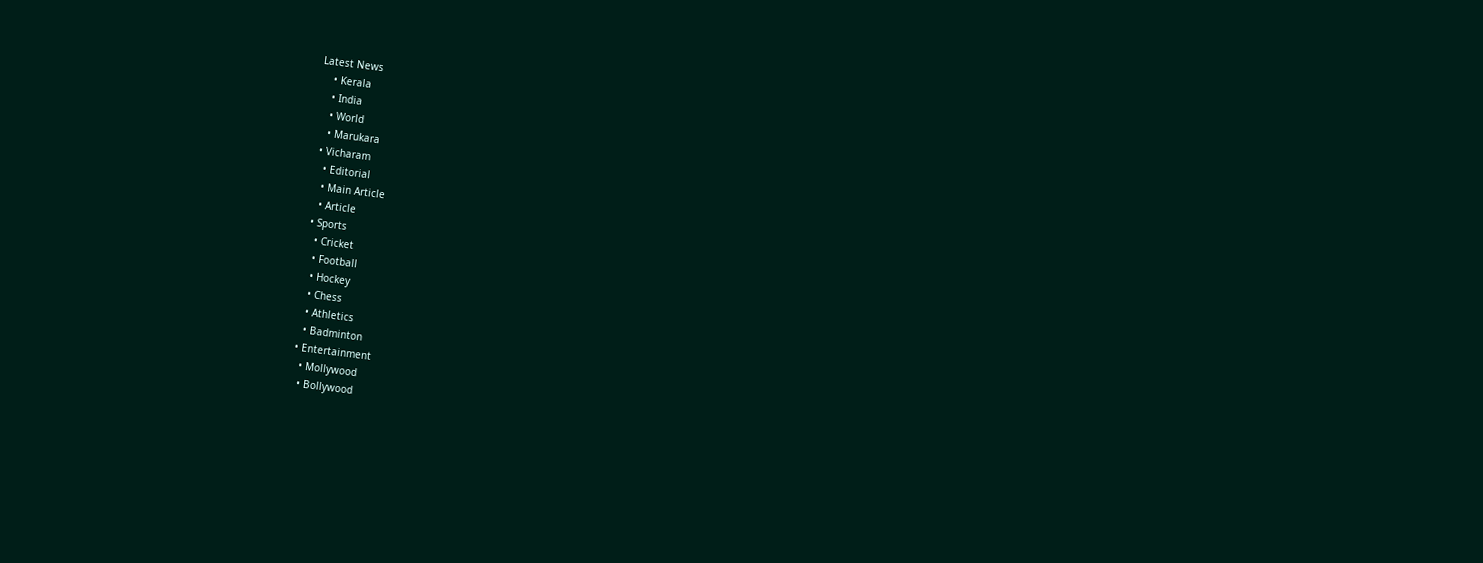Latest News
    • Kerala
    • India
    • World
    • Marukara
  • Vicharam
    • Editorial
    • Main Article
    • Article
  • Sports
    • Cricket
    • Football
    • Hockey
    • Chess
    • Athletics
    • Badminton
  • Entertainment
    • Mollywood
    • Bollywood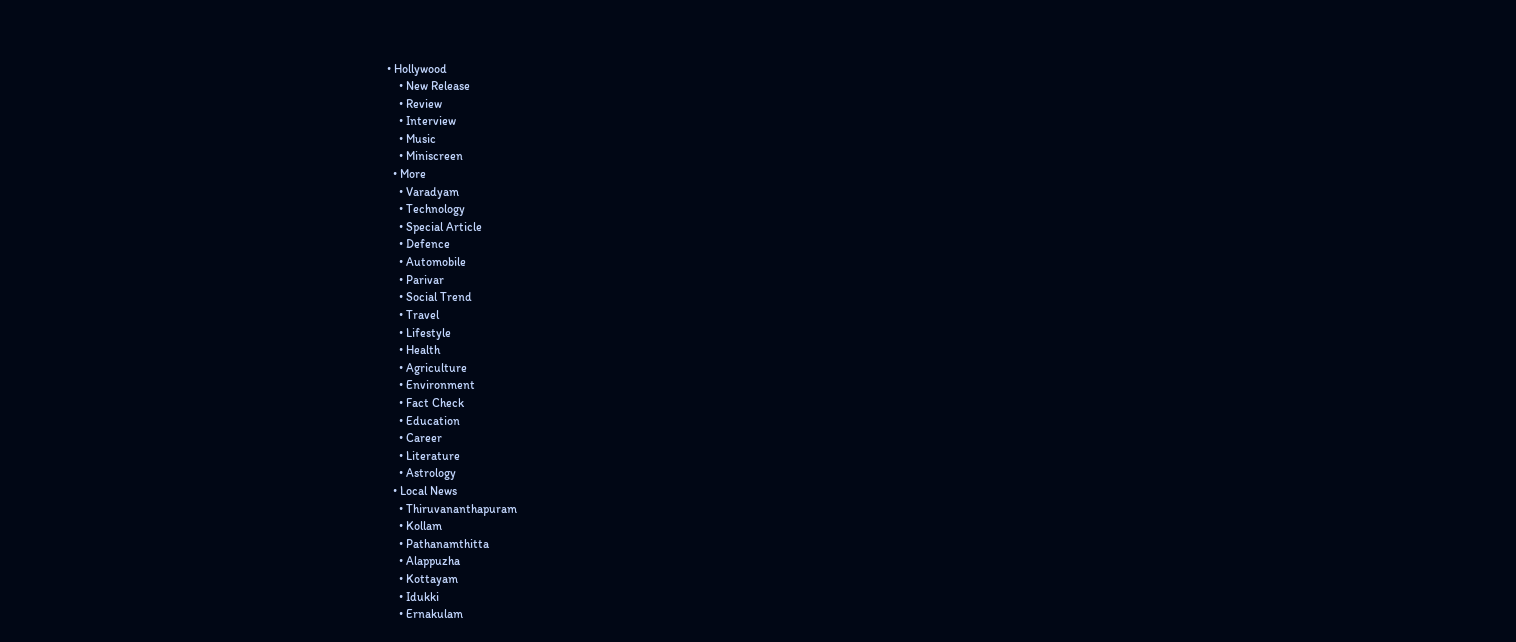• Hollywood
    • New Release
    • Review
    • Interview
    • Music
    • Miniscreen
  • More
    • Varadyam
    • Technology
    • Special Article
    • Defence
    • Automobile
    • Parivar
    • Social Trend
    • Travel
    • Lifestyle
    • Health
    • Agriculture
    • Environment
    • Fact Check
    • Education
    • Career
    • Literature
    • Astrology
  • Local News
    • Thiruvananthapuram
    • Kollam
    • Pathanamthitta
    • Alappuzha
    • Kottayam
    • Idukki
    • Ernakulam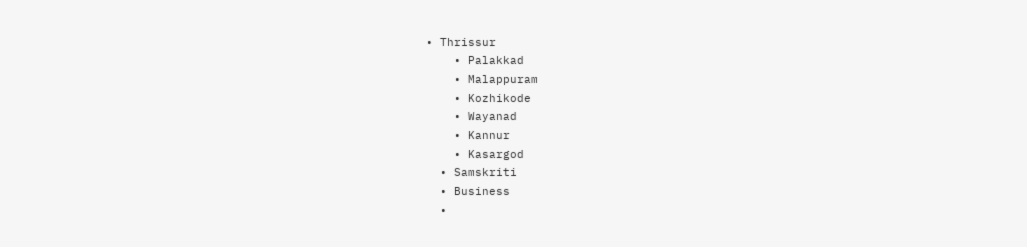• Thrissur
    • Palakkad
    • Malappuram
    • Kozhikode
    • Wayanad
    • Kannur
    • Kasargod
  • Samskriti
  • Business
  •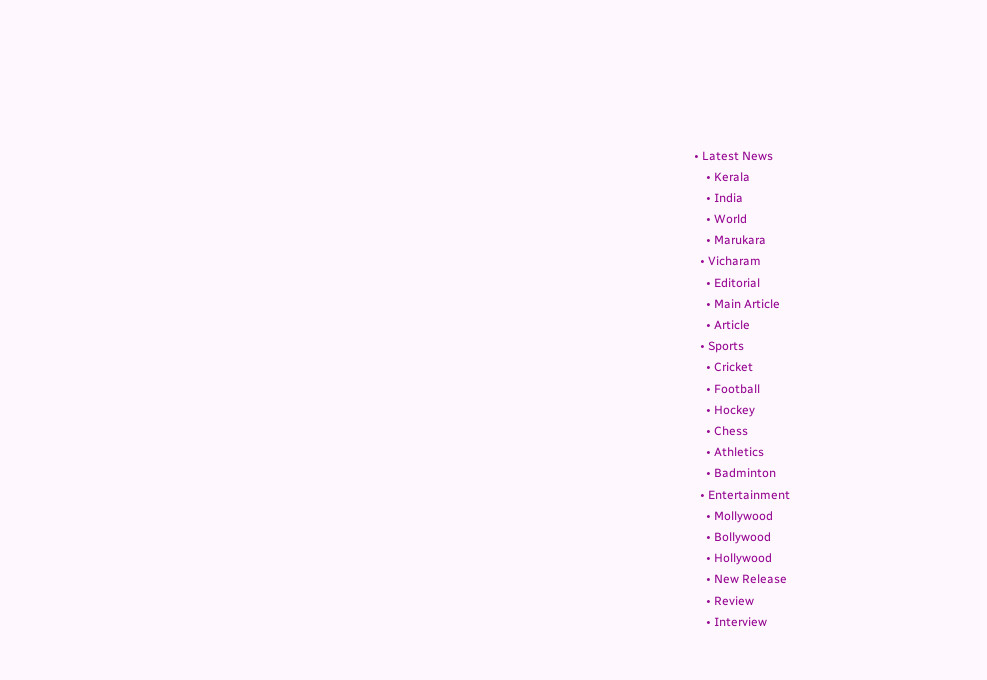• Latest News
    • Kerala
    • India
    • World
    • Marukara
  • Vicharam
    • Editorial
    • Main Article
    • Article
  • Sports
    • Cricket
    • Football
    • Hockey
    • Chess
    • Athletics
    • Badminton
  • Entertainment
    • Mollywood
    • Bollywood
    • Hollywood
    • New Release
    • Review
    • Interview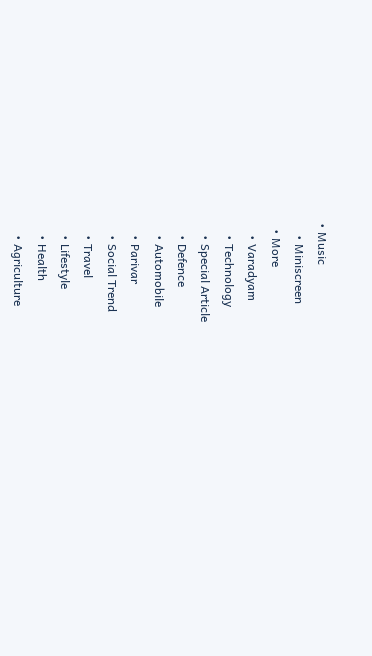• Music
    • Miniscreen
  • More
    • Varadyam
    • Technology
    • Special Article
    • Defence
    • Automobile
    • Parivar
    • Social Trend
    • Travel
    • Lifestyle
    • Health
    • Agriculture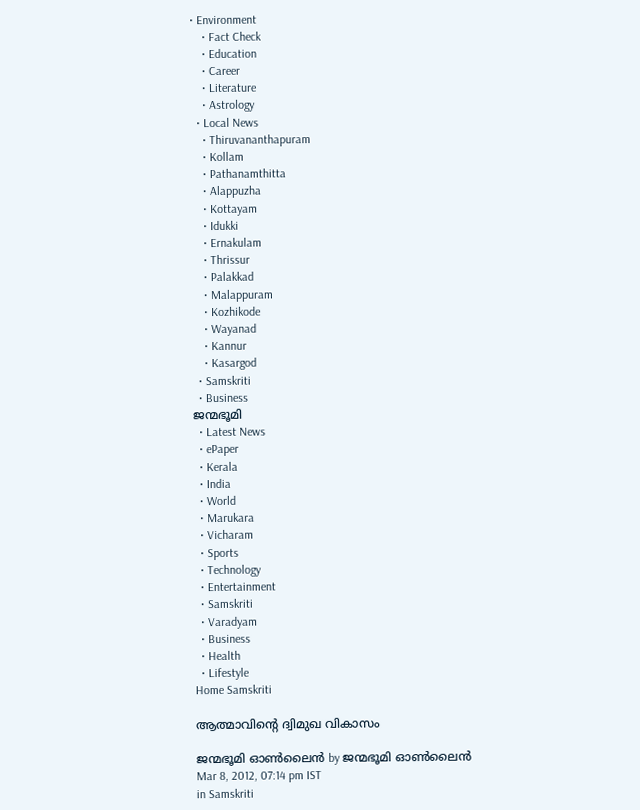• Environment
    • Fact Check
    • Education
    • Career
    • Literature
    • Astrology
  • Local News
    • Thiruvananthapuram
    • Kollam
    • Pathanamthitta
    • Alappuzha
    • Kottayam
    • Idukki
    • Ernakulam
    • Thrissur
    • Palakkad
    • Malappuram
    • Kozhikode
    • Wayanad
    • Kannur
    • Kasargod
  • Samskriti
  • Business
ജന്മഭൂമി
  • Latest News
  • ePaper
  • Kerala
  • India
  • World
  • Marukara
  • Vicharam
  • Sports
  • Technology
  • Entertainment
  • Samskriti
  • Varadyam
  • Business
  • Health
  • Lifestyle
Home Samskriti

ആത്മാവിന്റെ ദ്വിമുഖ വികാസം

ജന്മഭൂമി ഓണ്‍ലൈന്‍ by ജന്മഭൂമി ഓണ്‍ലൈന്‍
Mar 8, 2012, 07:14 pm IST
in Samskriti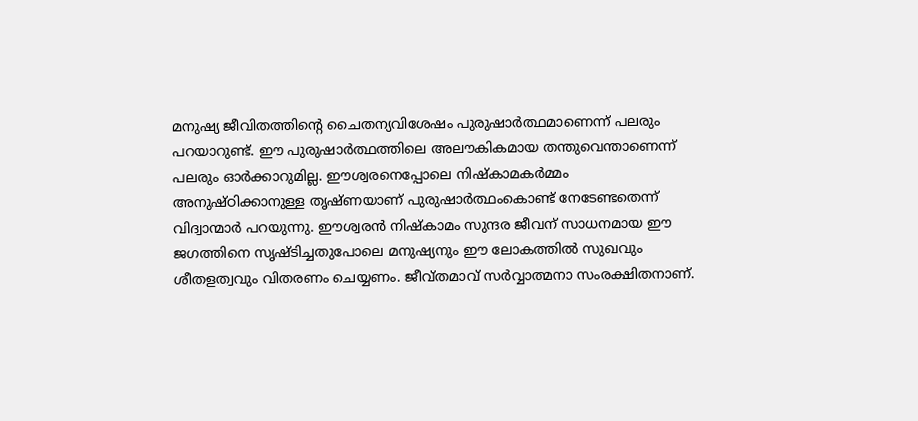മനുഷ്യ ജീവിതത്തിന്റെ ചൈതന്യവിശേഷം പുരുഷാര്‍ത്ഥമാണെന്ന്‌ പലരും പറയാറുണ്ട്‌. ഈ പുരുഷാര്‍ത്ഥത്തിലെ അലൗകികമായ തന്തുവെന്താണെന്ന്‌ പലരും ഓര്‍ക്കാറുമില്ല. ഈശ്വരനെപ്പോലെ നിഷ്കാമകര്‍മ്മം അനുഷ്ഠിക്കാനുള്ള തൃഷ്ണയാണ്‌ പുരുഷാര്‍ത്ഥംകൊണ്ട്‌ നേടേണ്ടതെന്ന്‌ വിദ്വാന്മാര്‍ പറയുന്നു. ഈശ്വരന്‍ നിഷ്കാമം സുന്ദര ജീവന്‌ സാധനമായ ഈ ജഗത്തിനെ സൃഷ്ടിച്ചതുപോലെ മനുഷ്യനും ഈ ലോകത്തില്‍ സുഖവും ശീതളത്വവും വിതരണം ചെയ്യണം. ജീവ്തമാവ്‌ സര്‍വ്വാത്മനാ സംരക്ഷിതനാണ്‌.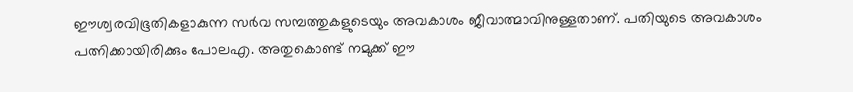ഈശ്വരവിഭൂതികളാകുന്ന സര്‍വ സമ്പത്തുകളുടെയും അവകാശം ജീവാത്മാവിനുള്ളതാണ്‌. പതിയുടെ അവകാശം പത്നിക്കായിരിക്കും പോലഎ. അതുകൊണ്ട്‌ നമുക്ക്‌ ഈ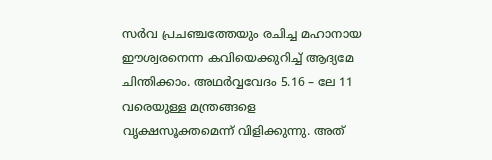സര്‍വ പ്രചഞ്ചത്തേയും രചിച്ച മഹാനായ ഈശ്വരനെന്ന കവിയെക്കുറിച്ച്‌ ആദ്യമേ ചിന്തിക്കാം. അഥര്‍വ്വവേദം 5.16 – ലേ 11 വരെയുള്ള മന്ത്രങ്ങളെ വൃക്ഷസൂക്തമെന്ന്‌ വിളിക്കുന്നു. അത്‌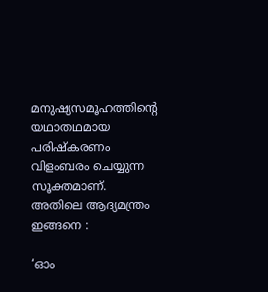മനുഷ്യസമൂഹത്തിന്റെ യഥാതഥമായ പരിഷ്കരണം വിളംബരം ചെയ്യുന്ന സൂക്തമാണ്‌. അതിലെ ആദ്യമന്ത്രം ഇങ്ങനെ :

‘ഓം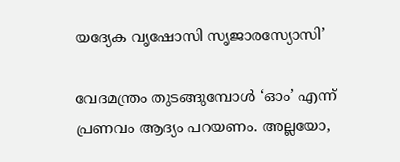യദ്യേക വൃഷോസി സൃജാരസ്യോസി’

വേദമന്ത്രം തുടങ്ങുമ്പോള്‍ ‘ഓം’ എന്ന്‌ പ്രണവം ആദ്യം പറയണം. അല്ലയോ,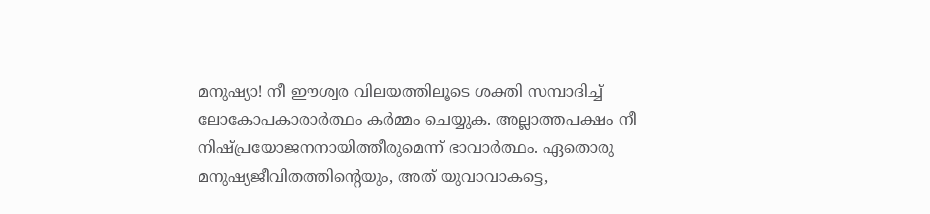മനുഷ്യാ! നീ ഈശ്വര വിലയത്തിലൂടെ ശക്തി സമ്പാദിച്ച്‌ ലോകോപകാരാര്‍ത്ഥം കര്‍മ്മം ചെയ്യുക. അല്ലാത്തപക്ഷം നീ നിഷ്പ്രയോജനനായിത്തീരുമെന്ന്‌ ഭാവാര്‍ത്ഥം. ഏതൊരു മനുഷ്യജീവിതത്തിന്റെയും, അത്‌ യുവാവാകട്ടെ,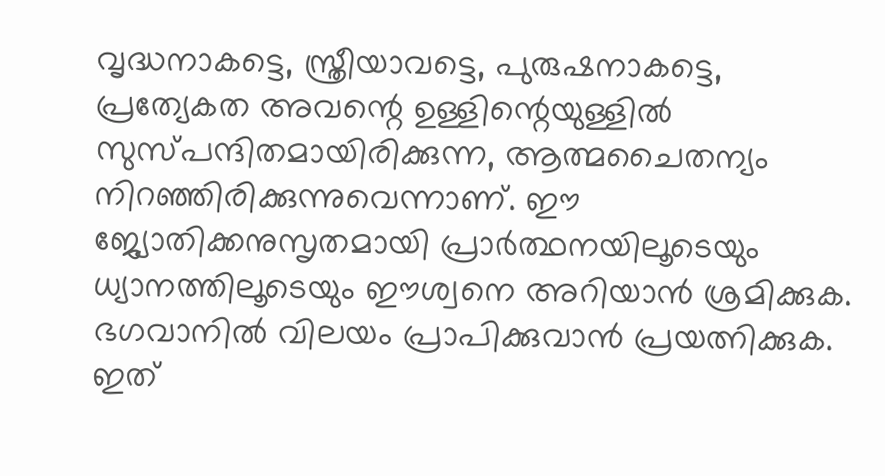വൃദ്ധനാകട്ടെ, സ്ത്രീയാവട്ടെ, പുരുഷനാകട്ടെ, പ്രത്യേകത അവന്റെ ഉള്ളിന്റെയുള്ളില്‍ സുസ്പന്ദിതമായിരിക്കുന്ന, ആത്മചൈതന്യം നിറഞ്ഞിരിക്കുന്നുവെന്നാണ്‌. ഈ ജ്യോതിക്കനുസൃതമായി പ്രാര്‍ത്ഥനയിലൂടെയും ധ്യാനത്തിലൂടെയും ഈശ്വനെ അറിയാന്‍ ശ്രമിക്കുക. ഭഗവാനില്‍ വിലയം പ്രാപിക്കുവാന്‍ പ്രയത്നിക്കുക. ഇത്‌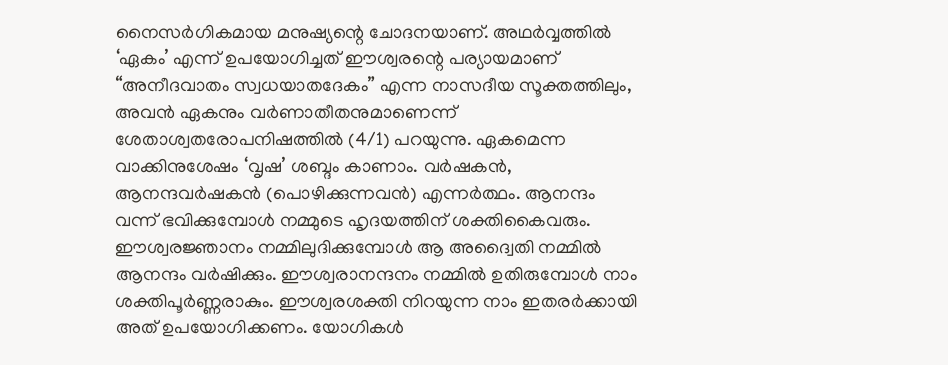നൈസര്‍ഗികമായ മനുഷ്യന്റെ ചോദനയാണ്‌. അഥര്‍വ്വത്തില്‍ ‘ഏകം’ എന്ന്‌ ഉപയോഗിച്ചത്‌ ഈശ്വരന്റെ പര്യായമാണ്‌ “അനീദവാതം സ്വധയാതദേകം” എന്ന നാസദീയ സൂക്തത്തിലും, അവന്‍ ഏകനും വര്‍ണാതീതനുമാണെന്ന്‌ ശേതാശ്വതരോപനിഷത്തില്‍ (4/1) പറയുന്നു. ഏകമെന്ന വാക്കിനുശേഷം ‘വൃഷ’ ശബ്ദം കാണാം. വര്‍ഷകന്‍, ആനന്ദവര്‍ഷകന്‍ (പൊഴിക്കുന്നവന്‍) എന്നര്‍ത്ഥം. ആനന്ദം വന്ന്‌ ഭവിക്കുമ്പോള്‍ നമ്മുടെ ഹൃദയത്തിന്‌ ശക്തികൈവരും.
ഈശ്വരജ്ഞാനം നമ്മിലുദിക്കുമ്പോള്‍ ആ അദ്വൈതി നമ്മില്‍ ആനന്ദം വര്‍ഷിക്കും. ഈശ്വരാനന്ദനം നമ്മില്‍ ഉതിരുമ്പോള്‍ നാം ശക്തിപൂര്‍ണ്ണരാകും. ഈശ്വരശക്തി നിറയുന്ന നാം ഇതരര്‍ക്കായി അത്‌ ഉപയോഗിക്കണം. യോഗികള്‍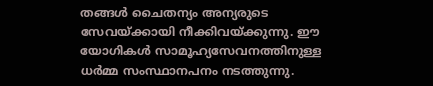തങ്ങള്‍ ചൈതന്യം അന്യരുടെ സേവയ്‌ക്കായി നീക്കിവയ്‌ക്കുന്നു. ഈ യോഗികള്‍ സാമൂഹ്യസേവനത്തിനുള്ള ധര്‍മ്മ സംസ്ഥാനപനം നടത്തുന്നു.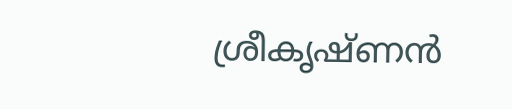ശ്രീകൃഷ്ണന്‍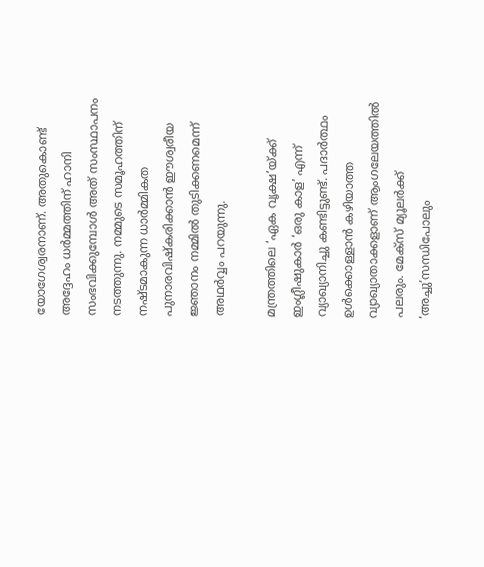യോഗേശ്വരനാണ്‌. അതുകൊണ്ട്‌ അദ്ദേഹം ധര്‍മ്മത്തിന്‌ ഹാനി സംഭവിക്കുമ്പോള്‍ അത്‌ സംസ്ഥാപനം നടത്തുന്നു. നമ്മുടെ സമൂഹത്തിന്‌ നഷ്ടമാകുന്ന ധാര്‍മ്മികത പുനാരവിഷ്കരിക്കാന്‍ ഈശ്വരീയ ജ്ഞാനം നമ്മില്‍ തുടിക്കണമെന്ന്‌ അഥര്‍വ്വം പറയുന്നു.

മന്ത്രത്തിലെ ‘ഏക വൃക്ഷ’യ്‌ക്ക്‌ ഇംഗ്ലീഷുകാര്‍ ‘ഒരു കാള’ എന്ന്‌ വ്യാഖ്യാനിച്ചു കണ്ടിട്ടുണ്ട്‌. പദാര്‍ത്ഥം ഉള്‍ക്കൊള്ളാന്‍ കഴിയാത്ത വ്യാഖ്യാതാക്കളാണ്‌ ആംഗലേയത്തില്‍ പലരും. മേക്സ്‌ മ്യൂലര്‍ക്ക്‌ ‘അച്ചു’സന്ധിപോലും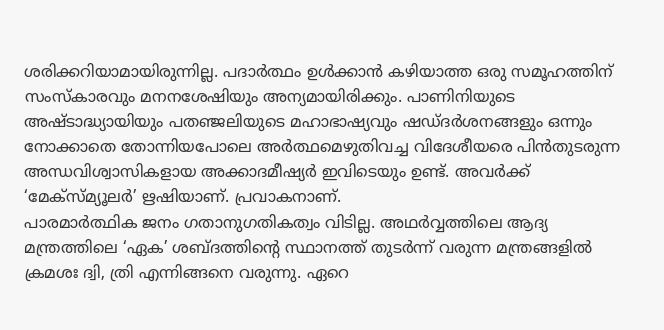ശരിക്കറിയാമായിരുന്നില്ല. പദാര്‍ത്ഥം ഉള്‍ക്കാന്‍ കഴിയാത്ത ഒരു സമൂഹത്തിന്‌ സംസ്കാരവും മനനശേഷിയും അന്യമായിരിക്കും. പാണിനിയുടെ അഷ്ടാദ്ധ്യായിയും പതഞ്ജലിയുടെ മഹാഭാഷ്യവും ഷഡ്ദര്‍ശനങ്ങളും ഒന്നും നോക്കാതെ തോന്നിയപോലെ അര്‍ത്ഥമെഴുതിവച്ച വിദേശീയരെ പിന്‍തുടരുന്ന അന്ധവിശ്വാസികളായ അക്കാദമീഷ്യര്‍ ഇവിടെയും ഉണ്ട്‌. അവര്‍ക്ക്‌ ‘മേക്സ്മ്യൂലര്‍’ ഋഷിയാണ്‌. പ്രവാകനാണ്‌.
പാരമാര്‍ത്ഥിക ജനം ഗതാനുഗതികത്വം വിടില്ല. അഥര്‍വ്വത്തിലെ ആദ്യ മന്ത്രത്തിലെ ‘ഏക’ ശബ്ദത്തിന്റെ സ്ഥാനത്ത്‌ തുടര്‍ന്ന്‌ വരുന്ന മന്ത്രങ്ങളില്‍ ക്രമശഃ ദ്വി, ത്രി എന്നിങ്ങനെ വരുന്നു. ഏറെ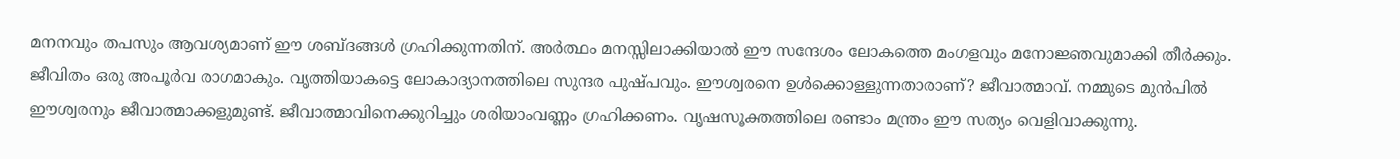മനനവും തപസും ആവശ്യമാണ്‌ ഈ ശബ്ദങ്ങള്‍ ഗ്രഹിക്കുന്നതിന്‌. അര്‍ത്ഥം മനസ്സിലാക്കിയാല്‍ ഈ സന്ദേശം ലോകത്തെ മംഗളവും മനോജ്ഞവുമാക്കി തീര്‍ക്കും. ജീവിതം ഒരു അപൂര്‍വ രാഗമാകും. വൃത്തിയാകട്ടെ ലോകാദ്യാനത്തിലെ സുന്ദര പുഷ്പവും. ഈശ്വരനെ ഉള്‍ക്കൊള്ളുന്നതാരാണ്‌? ജീവാത്മാവ്‌. നമ്മുടെ മുന്‍പില്‍ ഈശ്വരനും ജീവാത്മാക്കളുമുണ്ട്‌. ജീവാത്മാവിനെക്കുറിച്ചും ശരിയാംവണ്ണം ഗ്രഹിക്കണം. വൃഷസൂക്തത്തിലെ രണ്ടാം മന്ത്രം ഈ സത്യം വെളിവാക്കുന്നു.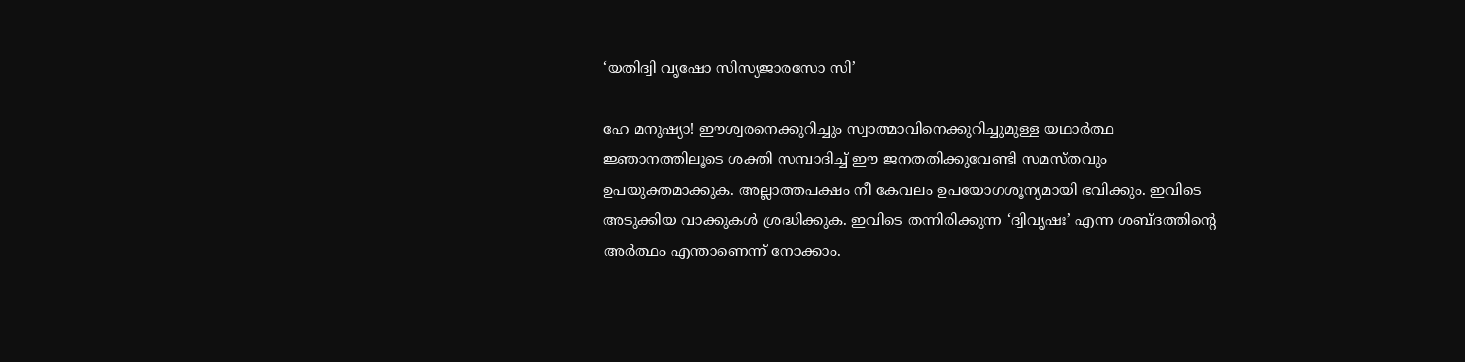‘യതിദ്വി വൃഷോ സിസ്യജാരസോ സി’

ഹേ മനുഷ്യാ! ഈശ്വരനെക്കുറിച്ചും സ്വാത്മാവിനെക്കുറിച്ചുമുള്ള യഥാര്‍ത്ഥ ജ്ഞാനത്തിലൂടെ ശക്തി സമ്പാദിച്ച്‌ ഈ ജനതതിക്കുവേണ്ടി സമസ്തവും ഉപയുക്തമാക്കുക. അല്ലാത്തപക്ഷം നീ കേവലം ഉപയോഗശൂന്യമായി ഭവിക്കും. ഇവിടെ അടുക്കിയ വാക്കുകള്‍ ശ്രദ്ധിക്കുക. ഇവിടെ തന്നിരിക്കുന്ന ‘ദ്വിവൃഷഃ’ എന്ന ശബ്ദത്തിന്റെ അര്‍ത്ഥം എന്താണെന്ന്‌ നോക്കാം.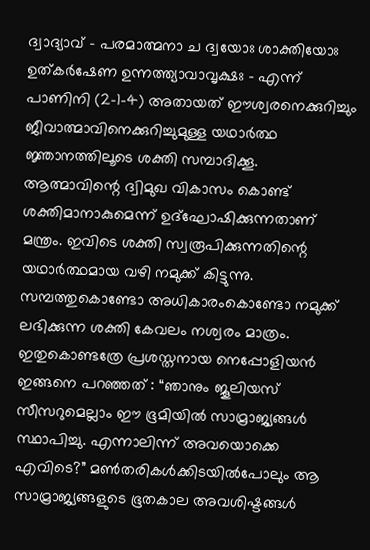ദ്വാദ്യാവ്‌ – പരമാത്മനാ ച ദ്വയോഃ ശാക്തിയോഃ ഉത്കര്‍ഷേണ ഉന്നത്ത്യാവാവൃക്ഷഃ – എന്ന്‌ പാണിനി (2-1-4) അതായത്‌ ഈശ്വരനെക്കുറിച്ചും ജീവാത്മാവിനെക്കുറിച്ചുമുള്ള യഥാര്‍ത്ഥ ജ്ഞാനത്തിലൂടെ ശക്തി സമ്പാദിക്കൂ. ആത്മാവിന്റെ ദ്വിമുഖ വികാസം കൊണ്ട്‌ ശക്തിമാനാകുമെന്ന്‌ ഉദ്ഘോഷിക്കുന്നതാണ്‌ മന്ത്രം. ഇവിടെ ശക്തി സ്വരൂപിക്കുന്നതിന്റെ യഥാര്‍ത്ഥമായ വഴി നമുക്ക്‌ കിട്ടുന്നു. സമ്പത്തുകൊണ്ടോ അധികാരംകൊണ്ടോ നമുക്ക്‌ ലഭിക്കുന്ന ശക്തി കേവലം നശ്വരം മാത്രം. ഇതുകൊണ്ടത്രേ പ്രശസ്തനായ നെപ്പോളിയന്‍ ഇങ്ങനെ പറഞ്ഞത്‌ : “ഞാനും ജൂലിയസ്‌ സീസറുമെല്ലാം ഈ ഭൂമിയില്‍ സാമ്രാജ്യങ്ങള്‍ സ്ഥാപിച്ചു. എന്നാലിന്ന്‌ അവയൊക്കെ എവിടെ?” മണ്‍തരികള്‍ക്കിടയില്‍പോലും ആ സാമ്രാജ്യങ്ങളുടെ ഭൂതകാല അവശിഷ്ടങ്ങള്‍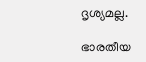ദൃശ്യമല്ല.

ഭാരതീയ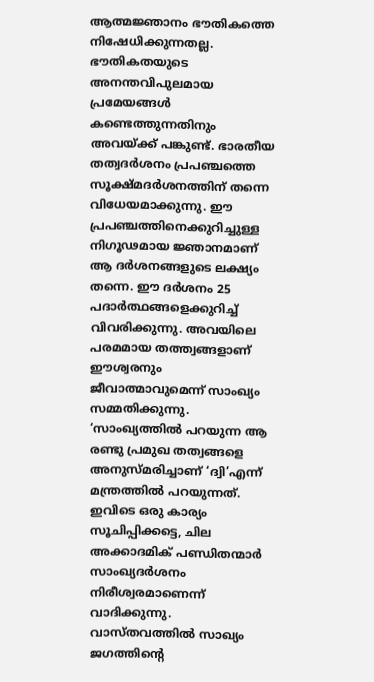ആത്മജ്ഞാനം ഭൗതികത്തെ നിഷേധിക്കുന്നതല്ല. ഭൗതികതയുടെ അനന്തവിപുലമായ പ്രമേയങ്ങള്‍ കണ്ടെത്തുന്നതിനും അവയ്‌ക്ക്‌ പങ്കുണ്ട്‌. ഭാരതീയ തത്വദര്‍ശനം പ്രപഞ്ചത്തെ സൂക്ഷ്മദര്‍ശനത്തിന്‌ തന്നെ വിധേയമാക്കുന്നു. ഈ പ്രപഞ്ചത്തിനെക്കുറിച്ചുള്ള നിഗൂഢമായ ജ്ഞാനമാണ്‌ ആ ദര്‍ശനങ്ങളുടെ ലക്ഷ്യം തന്നെ. ഈ ദര്‍ശനം 25 പദാര്‍ത്ഥങ്ങളെക്കുറിച്ച്‌ വിവരിക്കുന്നു. അവയിലെ പരമമായ തത്ത്വങ്ങളാണ്‌ ഈശ്വരനും ജീവാത്മാവുമെന്ന്‌ സാംഖ്യം സമ്മതിക്കുന്നു. ‘സാംഖ്യത്തില്‍ പറയുന്ന ആ രണ്ടു പ്രമുഖ തത്വങ്ങളെ അനുസ്മരിച്ചാണ്‌ ‘ദ്വി’എന്ന്‌ മന്ത്രത്തില്‍ പറയുന്നത്‌. ഇവിടെ ഒരു കാര്യം സൂചിപ്പിക്കട്ടെ, ചില അക്കാദമിക്‌ പണ്ഡിതന്മാര്‍ സാംഖ്യദര്‍ശനം നിരീശ്വരമാണെന്ന്‌ വാദിക്കുന്നു. വാസ്തവത്തില്‍ സാഖ്യം ജഗത്തിന്റെ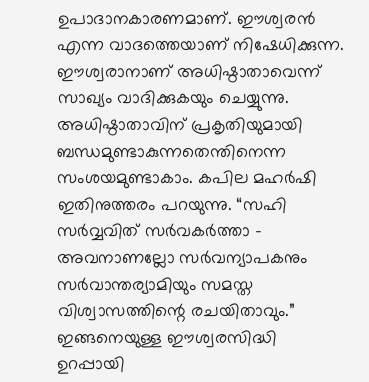ഉപാദാനകാരണമാണ്‌. ഈശ്വരന്‍ എന്ന വാദത്തെയാണ്‌ നിഷേധിക്കുന്ന. ഈശ്വരാനാണ്‌ അധിഷ്ഠാതാവെന്ന്‌ സാഖ്യം വാദിക്കുകയും ചെയ്യുന്നു. അധിഷ്ഠാതാവിന്‌ പ്രകൃതിയുമായി ബന്ധമുണ്ടാകുന്നതെന്തിനെന്ന സംശയമുണ്ടാകാം. കപില മഹര്‍ഷി ഇതിനുത്തരം പറയുന്നു. “സഹി സര്‍വ്വവിത്‌ സര്‍വകര്‍ത്താ – അവനാണല്ലോ സര്‍വന്യാപകനും സര്‍വാന്തര്യാമിയും സമസ്ത വിശ്വാസത്തിന്റെ രചയിതാവും.” ഇങ്ങനെയുള്ള ഈശ്വരസിദ്ധി ഉറപ്പായി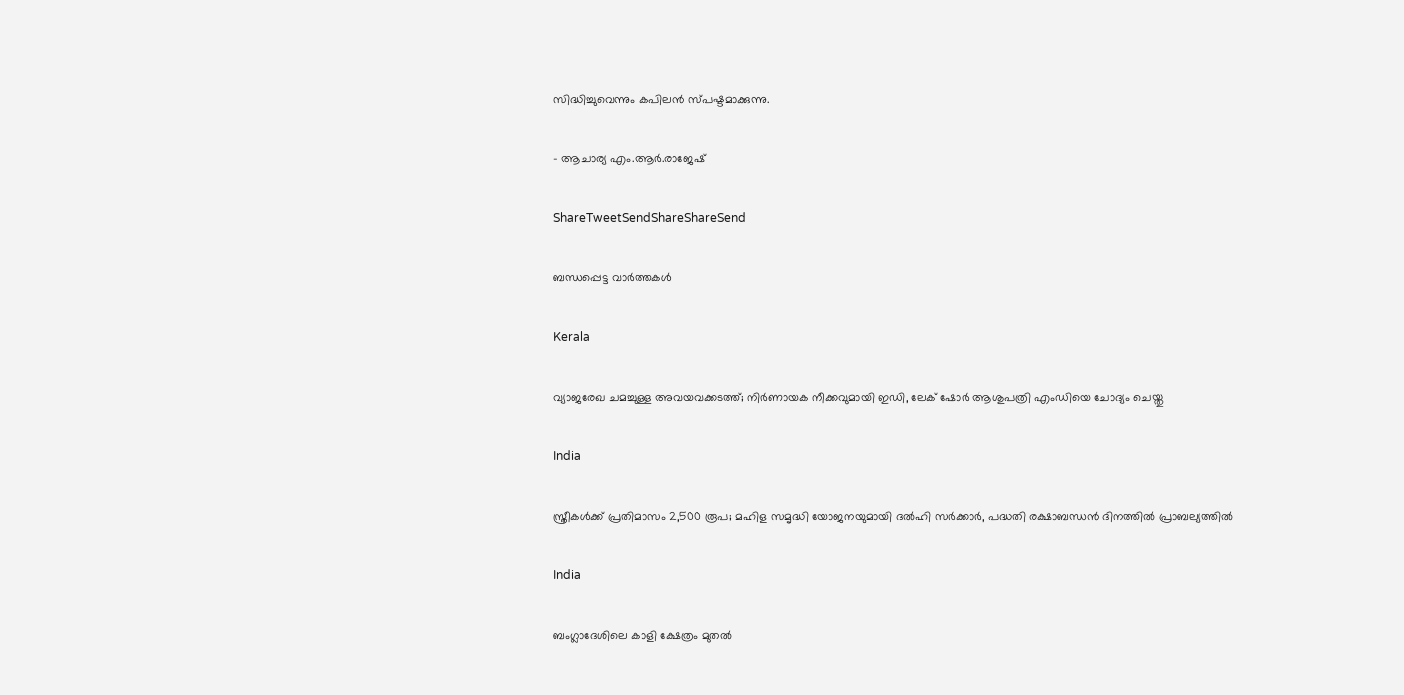സിദ്ധിച്ചുവെന്നും കപിലന്‍ സ്പഷ്ടമാക്കുന്നു.

– ആചാര്യ എം.ആര്‍.രാജേഷ്‌

ShareTweetSendShareShareSend

ബന്ധപ്പെട്ട വാര്‍ത്തകള്‍

Kerala

വ്യാജരേഖ ചമച്ചുള്ള അവയവക്കടത്ത്; നിർണായക നീക്കവുമായി ഇഡി, ലേക് ഷോർ ആശുപത്രി എംഡിയെ ചോദ്യം ചെയ്തു

India

സ്ത്രീകൾക്ക് പ്രതിമാസം 2,500 രൂപ; മഹിള സമൃദ്ധി യോജനയുമായി ദൽഹി സർക്കാർ, പദ്ധതി രക്ഷാബന്ധൻ ദിനത്തിൽ പ്രാബല്യത്തിൽ

India

ബംഗ്ലാദേശിലെ കാളി ക്ഷേത്രം മുതൽ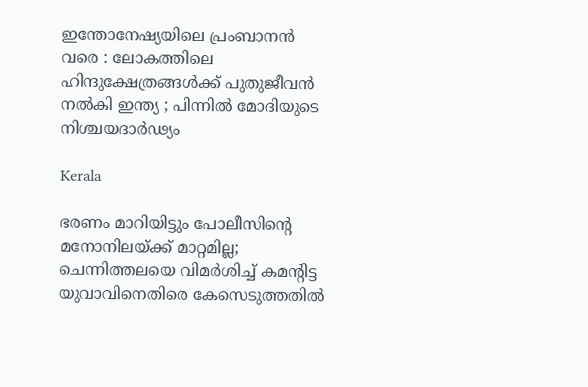ഇന്തോനേഷ്യയിലെ പ്രംബാനൻ വരെ : ലോകത്തിലെ ഹിന്ദുക്ഷേത്രങ്ങൾക്ക് പുതുജീവൻ നൽകി ഇന്ത്യ ; പിന്നിൽ മോദിയുടെ നിശ്ചയദാർഢ്യം

Kerala

ഭരണം മാറിയിട്ടും പോലീസിന്റെ മനോനിലയ്‌ക്ക് മാറ്റമില്ല; ചെന്നിത്തലയെ വിമർശിച്ച് കമൻ്റിട്ട യുവാവിനെതിരെ കേസെടുത്തതിൽ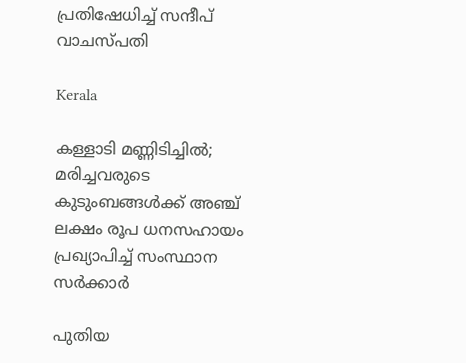പ്രതിഷേധിച്ച് സന്ദീപ് വാചസ്പതി

Kerala

കള്ളാടി മണ്ണിടിച്ചിൽ; മരിച്ചവരുടെ കുടുംബങ്ങള്‍ക്ക് അഞ്ച് ലക്ഷം രൂപ ധനസഹായം പ്രഖ്യാപിച്ച് സംസ്ഥാന സർക്കാർ

പുതിയ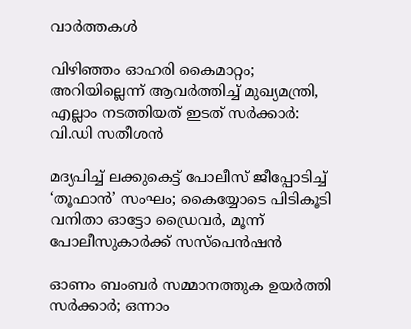വാര്‍ത്തകള്‍

വിഴിഞ്ഞം ഓഹരി കൈമാറ്റം; അറിയില്ലെന്ന് ആവര്‍ത്തിച്ച് മുഖ്യമന്ത്രി, എല്ലാം നടത്തിയത് ഇടത് സർക്കാർ: വി.ഡി സതീശൻ

മദ്യപിച്ച് ലക്കുകെട്ട് പോലീസ് ജീപ്പോടിച്ച് ‘തൂഫാൻ’ സംഘം; കൈയ്യോടെ പിടികൂടി വനിതാ ഓട്ടോ ഡ്രൈവർ, മൂന്ന് പോലീസുകാർക്ക് സസ്പെൻഷൻ

ഓണം ബംബർ സമ്മാനത്തുക ഉയർത്തി സർക്കാർ; ഒന്നാം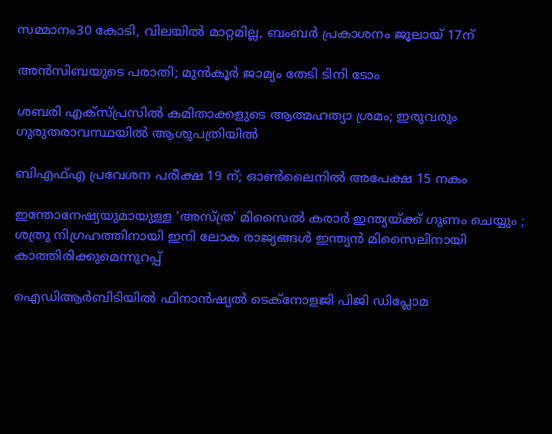സമ്മാനം30 കോടി, വിലയിൽ മാറ്റമില്ല, ബംബർ പ്രകാശനം ജൂലായ് 17ന്

അൻസിബയുടെ പരാതി; മുന്‍കൂര്‍ ജാമ്യം തേടി ടിനി ടോം

ശബരി എക്സ്പ്രസിൽ കമിതാക്കളുടെ ആത്മഹത്യാ ശ്രമം; ഇരുവരും ഗുരുതരാവസ്ഥയിൽ ആശുപത്രിയിൽ

ബിഎഫ്എ പ്രവേശന പരീക്ഷ 19 ന്; ഓണ്‍ലൈനില്‍ അപേക്ഷ 15 നകം

ഇന്തോനേഷ്യയുമായുള്ള ‘അസ്‌ത്ര’ മിസൈൽ കരാർ ഇന്ത്യയ്‌ക്ക് ഗുണം ചെയ്യും ; ശത്രു നിഗ്രഹത്തിനായി ഇനി ലോക രാജ്യങ്ങൾ ഇന്ത്യൻ മിസൈലിനായി കാത്തിരിക്കുമെന്നുറപ്പ്

ഐഡിആര്‍ബിടിയില്‍ ഫിനാന്‍ഷ്യല്‍ ടെക്‌നോളജി പിജി ഡിപ്ലോമ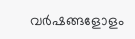വര്‍ഷങ്ങളോളം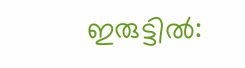ഇരുട്ടില്‍: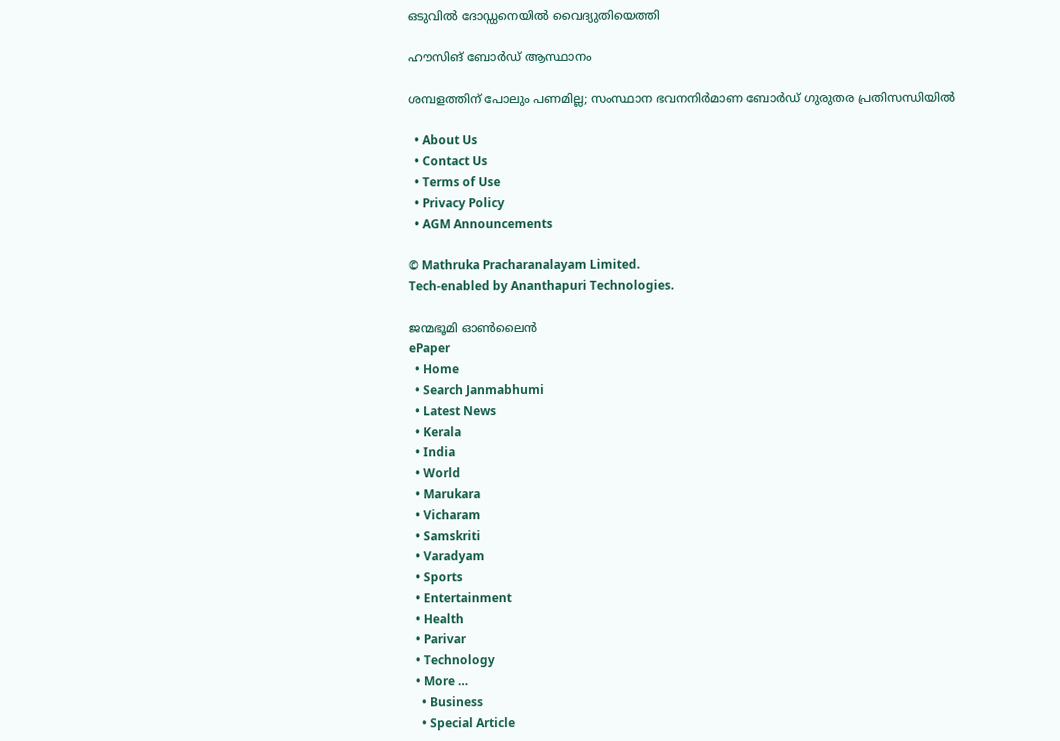ഒടുവില്‍ ദോഡ്ഡനെയില്‍ വൈദ്യുതിയെത്തി

ഹൗസിങ് ബോര്‍ഡ് ആസ്ഥാനം

ശമ്പളത്തിന് പോലും പണമില്ല; സംസ്ഥാന ഭവനനിര്‍മാണ ബോര്‍ഡ് ഗുരുതര പ്രതിസന്ധിയില്‍

  • About Us
  • Contact Us
  • Terms of Use
  • Privacy Policy
  • AGM Announcements

© Mathruka Pracharanalayam Limited.
Tech-enabled by Ananthapuri Technologies.

ജന്മഭൂമി ഓണ്‍ലൈന്‍
ePaper
  • Home
  • Search Janmabhumi
  • Latest News
  • Kerala
  • India
  • World
  • Marukara
  • Vicharam
  • Samskriti
  • Varadyam
  • Sports
  • Entertainment
  • Health
  • Parivar
  • Technology
  • More …
    • Business
    • Special Article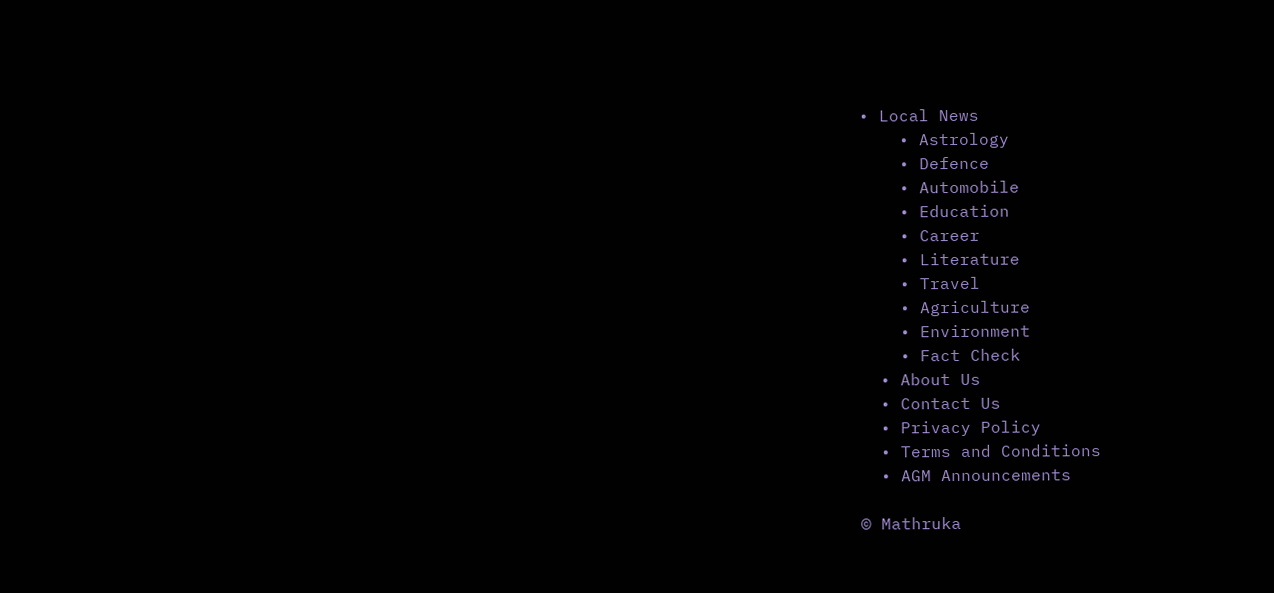• Local News
    • Astrology
    • Defence
    • Automobile
    • Education
    • Career
    • Literature
    • Travel
    • Agriculture
    • Environment
    • Fact Check
  • About Us
  • Contact Us
  • Privacy Policy
  • Terms and Conditions
  • AGM Announcements

© Mathruka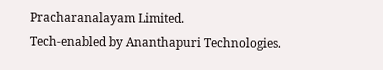Pracharanalayam Limited.
Tech-enabled by Ananthapuri Technologies.